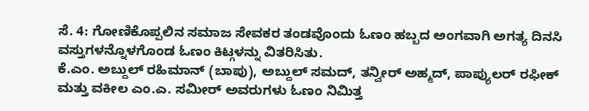ಸೆ. 4: ಗೋಣಿಕೊಪ್ಪಲಿನ ಸಮಾಜ ಸೇವಕರ ತಂಡವೊಂದು ಓಣಂ ಹಬ್ಬದ ಅಂಗವಾಗಿ ಅಗತ್ಯ ದಿನಸಿ ವಸ್ತುಗಳನ್ನೊಳಗೊಂಡ ಓಣಂ ಕಿಟ್ಗಳನ್ನು ವಿತರಿಸಿತು.
ಕೆ.ಎಂ. ಅಬ್ದುಲ್ ರಹಿಮಾನ್ (ಬಾಪು), ಅಬ್ದುಲ್ ಸಮದ್, ತನ್ವೀರ್ ಅಹ್ಮದ್, ಪಾಪ್ಯುಲರ್ ರಫೀಕ್ ಮತ್ತು ವಕೀಲ ಎಂ.ಎ. ಸಮೀರ್ ಅವರುಗಳು ಓಣಂ ನಿಮಿತ್ತ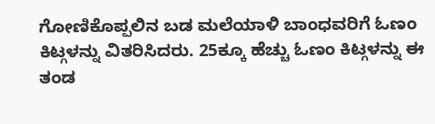ಗೋಣಿಕೊಪ್ಪಲಿನ ಬಡ ಮಲೆಯಾಳಿ ಬಾಂಧವರಿಗೆ ಓಣಂ ಕಿಟ್ಗಳನ್ನು ವಿತರಿಸಿದರು. 25ಕ್ಕೂ ಹೆಚ್ಚು ಓಣಂ ಕಿಟ್ಗಳನ್ನು ಈ ತಂಡ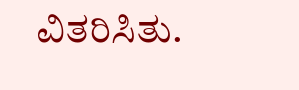ವಿತರಿಸಿತು.